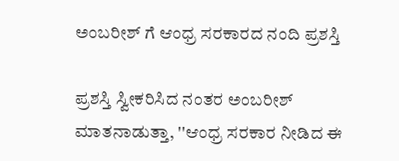ಅಂಬರೀಶ್ ಗೆ ಆಂಧ್ರ ಸರಕಾರದ ನಂದಿ ಪ್ರಶಸ್ತಿ

ಪ್ರಶಸ್ತಿ ಸ್ವೀಕರಿಸಿದ ನಂತರ ಅಂಬರೀಶ್ ಮಾತನಾಡುತ್ತಾ, ''ಆಂಧ್ರ ಸರಕಾರ ನೀಡಿದ ಈ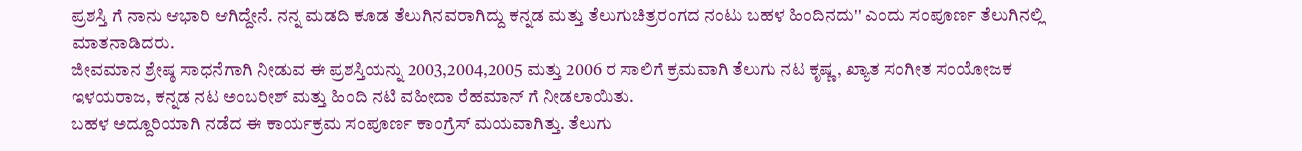ಪ್ರಶಸ್ತಿ ಗೆ ನಾನು ಆಭಾರಿ ಆಗಿದ್ದೇನೆ. ನನ್ನ ಮಡದಿ ಕೂಡ ತೆಲುಗಿನವರಾಗಿದ್ದು ಕನ್ನಡ ಮತ್ತು ತೆಲುಗುಚಿತ್ರರಂಗದ ನಂಟು ಬಹಳ ಹಿಂದಿನದು'' ಎಂದು ಸಂಪೂರ್ಣ ತೆಲುಗಿನಲ್ಲಿ ಮಾತನಾಡಿದರು.
ಜೀವಮಾನ ಶ್ರೇಷ್ಠ ಸಾಧನೆಗಾಗಿ ನೀಡುವ ಈ ಪ್ರಶಸ್ತಿಯನ್ನು 2003,2004,2005 ಮತ್ತು 2006 ರ ಸಾಲಿಗೆ ಕ್ರಮವಾಗಿ ತೆಲುಗು ನಟ ಕೃಷ್ಣ, ಖ್ಯಾತ ಸಂಗೀತ ಸಂಯೋಜಕ ಇಳಯರಾಜ, ಕನ್ನಡ ನಟ ಅಂಬರೀಶ್ ಮತ್ತು ಹಿಂದಿ ನಟಿ ವಹೀದಾ ರೆಹಮಾನ್ ಗೆ ನೀಡಲಾಯಿತು.
ಬಹಳ ಅದ್ದೂರಿಯಾಗಿ ನಡೆದ ಈ ಕಾರ್ಯಕ್ರಮ ಸಂಪೂರ್ಣ ಕಾಂಗ್ರೆಸ್ ಮಯವಾಗಿತ್ತು. ತೆಲುಗು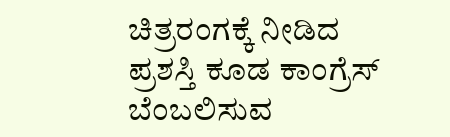ಚಿತ್ರರಂಗಕ್ಕೆ ನೀಡಿದ ಪ್ರಶಸ್ತಿ ಕೂಡ ಕಾಂಗ್ರೆಸ್ ಬೆಂಬಲಿಸುವ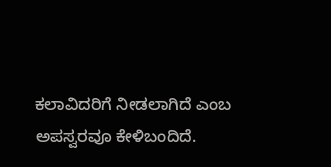ಕಲಾವಿದರಿಗೆ ನೀಡಲಾಗಿದೆ ಎಂಬ ಅಪಸ್ವರವೂ ಕೇಳಿಬಂದಿದೆ.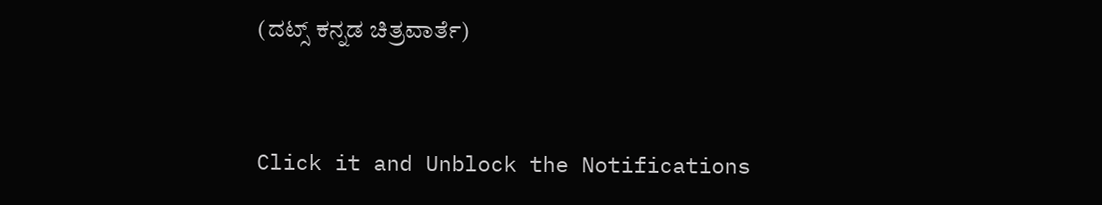(ದಟ್ಸ್ ಕನ್ನಡ ಚಿತ್ರವಾರ್ತೆ)


Click it and Unblock the Notifications